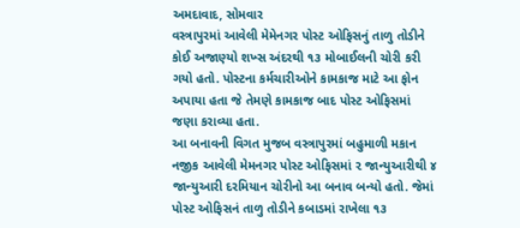અમદાવાદ, સોમવાર
વસ્ત્રાપુરમાં આવેલી મેમેનગર પોસ્ટ ઓફિસનું તાળુ તોડીને કોઈ અજાણ્યો શખ્સ અંદરથી ૧૩ મોબાઈલની ચોરી કરી ગયો હતો. પોસ્ટના કર્મચારીઓને કામકાજ માટે આ ફોન અપાયા હતા જે તેમણે કામકાજ બાદ પોસ્ટ ઓફિસમાં જણા કરાવ્યા હતા.
આ બનાવની વિગત મુજબ વસ્ત્રાપુરમાં બહુમાળી મકાન નજીક આવેલી મેમનગર પોસ્ટ ઓફિસમાં ૨ જાન્યુઆરીથી ૪ જાન્યુઆરી દરમિયાન ચોરીનો આ બનાવ બન્યો હતો. જેમાં પોસ્ટ ઓફિસનં તાળુ તોડીને કબાડમાં રાખેલા ૧૩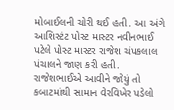મોબાઈલની ચોરી થઈ હતી. આ અંગે આશિસ્ટંટ પોસ્ટ માસ્ટર નવીનભાઈ પટેલે પોસ્ટ માસ્ટર રાજેશ ચંપકલાલ પંચાલને જાણ કરી હતી. રાજેશભાઈએ આવીને જોયું તો કબાટમાંથી સામાન વેરવિખેર પડેલો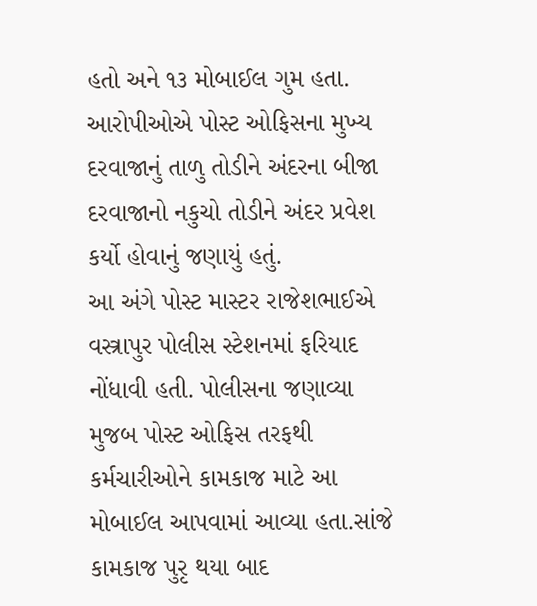હતો અને ૧૩ મોબાઈલ ગુમ હતા. આરોપીઓએ પોસ્ટ ઓફિસના મુખ્ય દરવાજાનું તાળુ તોડીને અંદરના બીજા દરવાજાનો નકુચો તોડીને અંદર પ્રવેશ કર્યો હોવાનું જણાયું હતું.
આ અંગે પોસ્ટ માસ્ટર રાજેશભાઈએ વસ્ત્રાપુર પોલીસ સ્ટેશનમાં ફરિયાદ નોંધાવી હતી. પોલીસના જણાવ્યા મુજબ પોસ્ટ ઓફિસ તરફથી કર્મચારીઓને કામકાજ માટે આ મોબાઈલ આપવામાં આવ્યા હતા.સાંજે કામકાજ પુરૃ થયા બાદ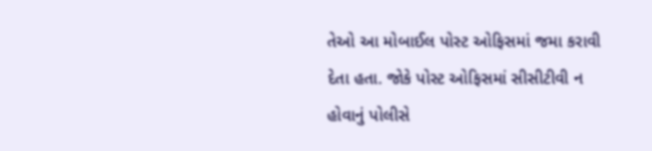તેઓ આ મોબાઈલ પોસ્ટ ઓફિસમાં જમા કરાવી દેતા હતા. જોકે પોસ્ટ ઓફિસમાં સીસીટીવી ન હોવાનું પોલીસે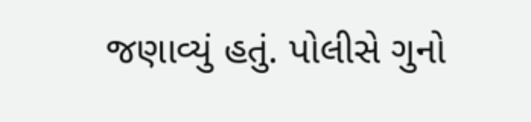જણાવ્યું હતું. પોલીસે ગુનો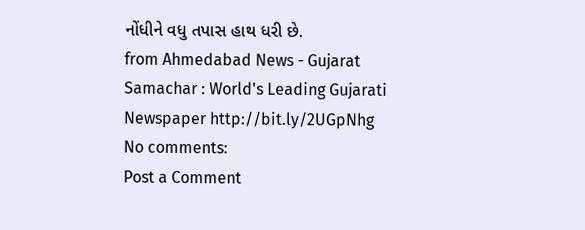નોંધીને વધુ તપાસ હાથ ધરી છે.
from Ahmedabad News - Gujarat Samachar : World's Leading Gujarati Newspaper http://bit.ly/2UGpNhg
No comments:
Post a Comment